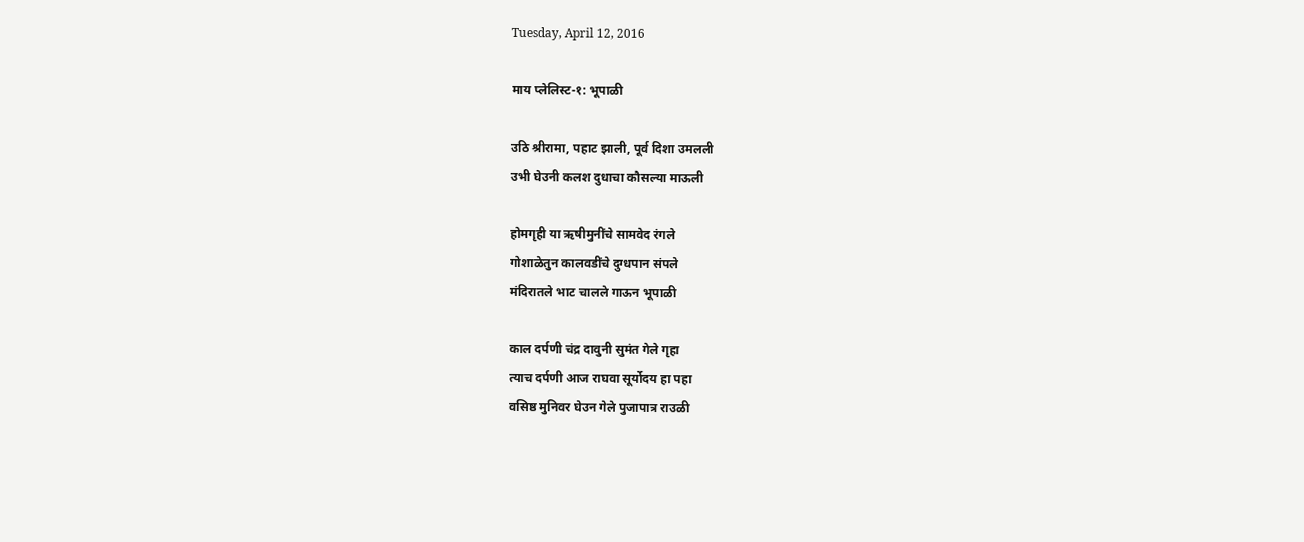Tuesday, April 12, 2016

माय प्लेलिस्ट-१: भूपाळी

उठि श्रीरामा, पहाट झाली, पूर्व दिशा उमलली
उभी घेउनी कलश दुधाचा कौसल्या माऊली

होमगृही या ऋषीमुनींचे सामवेद रंगले
गोशाळेतुन कालवडींचे दुग्धपान संपले
मंदिरातले भाट चालले गाऊन भूपाळी

काल दर्पणी चंद्र दावुनी सुमंत गेले गृहा
त्याच दर्पणी आज राघवा सूर्योदय हा पहा
वसिष्ठ मुनिवर घेउन गेले पुजापात्र राउळी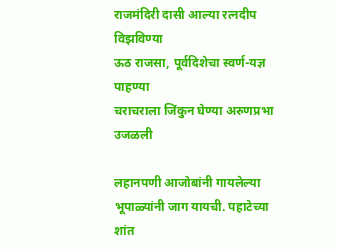राजमंदिरी दासी आल्या रत्नदीप विझविण्या
ऊठ राजसा, पूर्वदिशेचा स्वर्ण-यज्ञ पाहण्या
चराचराला जिंकुन घेण्या अरुणप्रभा उजळली

लहानपणी आजोबांनी गायलेल्या भूपाळ्यांनी जाग यायची. पहाटेच्या शांत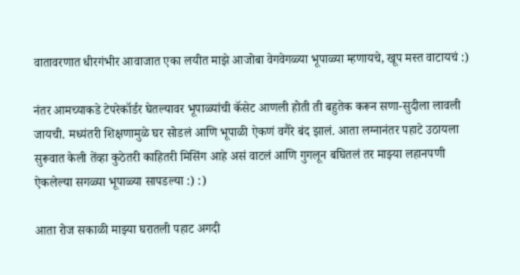वातावरणात धीरगंभीर आवाजात एका लयीत माझे आजोबा वेगवेगळ्या भूपाळ्या म्हणायचे, खूप मस्त वाटायचं :)

नंतर आमच्याकडे टेपरेकॉर्डर घेतल्यावर भूपाळ्यांची कॅसेट आणली होती ती बहुतेक करून सणा-सुदीला लावली जायची. मध्यंतरी शिक्षणामुळे घर सोडलं आणि भूपाळी ऐकणं वगैरे बंद झालं. आता लग्नानंतर पहाटे उठायला सुरूवात केली तेंव्हा कुठेतरी काहितरी मिसिंग आहे असं वाटलं आणि गुगलून बघितलं तर माझ्या लहानपणी ऐकलेल्या सगळ्या भूपाळ्या सापडल्या :) :)

आता रोज सकाळी माझ्या घरातली पहाट अगदी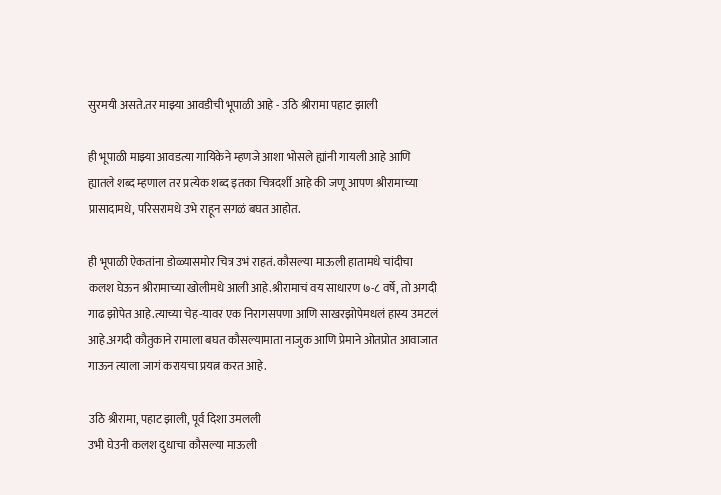सुरमयी असते.तर माझ्या आवडीची भूपाळी आहे - उठि श्रीरामा पहाट झाली

ही भूपाळी माझ्या आवडत्या गायिकेने म्हणजे आशा भोसले ह्यांनी गायली आहे आणि ह्यातले शब्द म्हणाल तर प्रत्येक शब्द इतका चित्रदर्शी आहे की जणू आपण श्रीरामाच्या प्रासादामधे, परिसरामधे उभे राहून सगळं बघत आहोत.

ही भूपाळी ऐकतांना डोळ्यासमोर चित्र उभं राहतं. कौसल्या माऊली हातामधे चांदीचा कलश घेऊन श्रीरामाच्या खोलीमधे आली आहे.श्रीरामाचं वय साधारण ७-८ वर्षे, तो अगदी गाढ झोपेत आहे.त्याच्या चेह-यावर एक निरागसपणा आणि साखरझोपेमधलं हास्य उमटलं आहे.अगदी कौतुकाने रामाला बघत कौसल्यामाता नाजुक आणि प्रेमाने ओतप्रोत आवाजात गाऊन त्याला जागं करायचा प्रयत्न करत आहे.

उठि श्रीरामा, पहाट झाली, पूर्व दिशा उमलली
उभी घेउनी कलश दुधाचा कौसल्या माऊली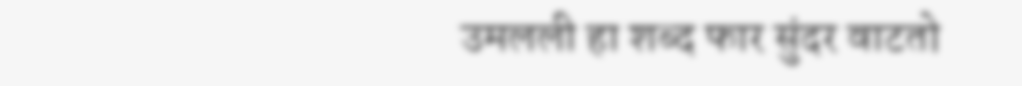उमलली हा शब्द फार सुंदर वाटतो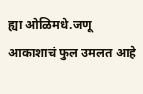ह्या ओळिमधे.जणू आकाशाचं फुल उमलत आहे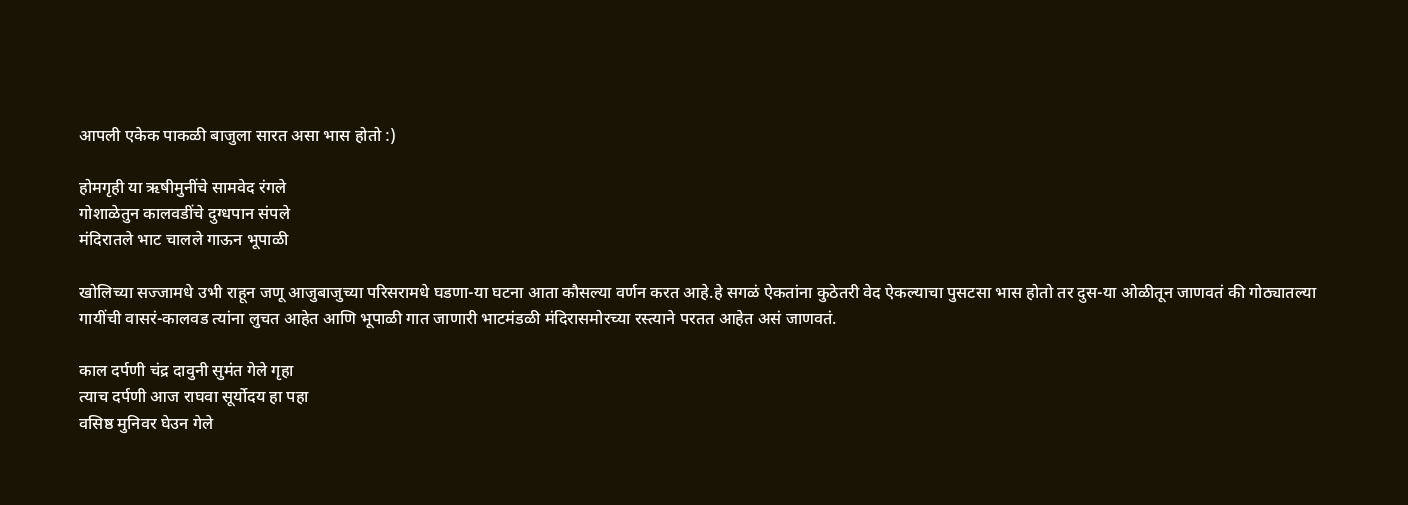आपली एकेक पाकळी बाजुला सारत असा भास होतो :)

होमगृही या ऋषीमुनींचे सामवेद रंगले
गोशाळेतुन कालवडींचे दुग्धपान संपले
मंदिरातले भाट चालले गाऊन भूपाळी

खोलिच्या सज्जामधे उभी राहून जणू आजुबाजुच्या परिसरामधे घडणा-या घटना आता कौसल्या वर्णन करत आहे.हे सगळं ऐकतांना कुठेतरी वेद ऐकल्याचा पुसटसा भास होतो तर दुस-या ओळीतून जाणवतं की गोठ्यातल्या गायींची वासरं-कालवड त्यांना लुचत आहेत आणि भूपाळी गात जाणारी भाटमंडळी मंदिरासमोरच्या रस्त्याने परतत आहेत असं जाणवतं.

काल दर्पणी चंद्र दावुनी सुमंत गेले गृहा
त्याच दर्पणी आज राघवा सूर्योदय हा पहा
वसिष्ठ मुनिवर घेउन गेले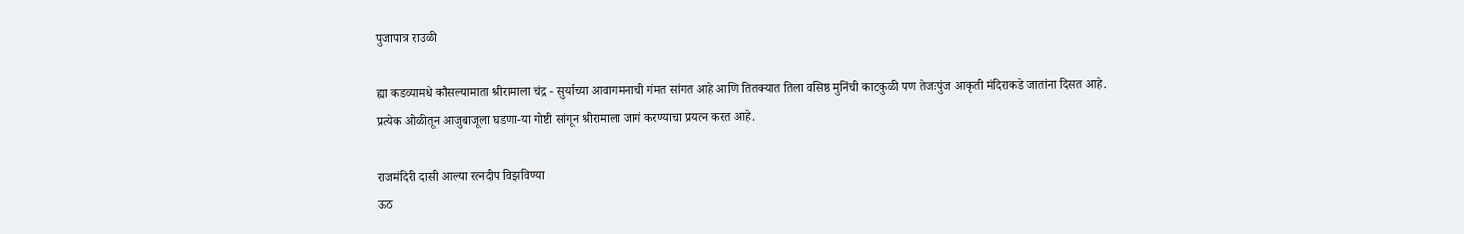पुजापात्र राउळी

ह्या कडव्यामधे कौसल्यामाता श्रीरामाला चंद्र - सुर्याच्या आवागमनाची गंमत सांगत आहे आणि तितक्यात तिला वसिष्ठ मुनिंची काटकुळी पण तेजःपुंज आकृती मंदिराकडे जातांना दिसत आहे. प्रत्येक ओळीतून आजुबाजूला घडणा-या गोष्टी सांगून श्रीरामाला जागं करण्याचा प्रयत्न करत आहे.

राजमंदिरी दासी आल्या रत्नदीप विझविण्या
ऊठ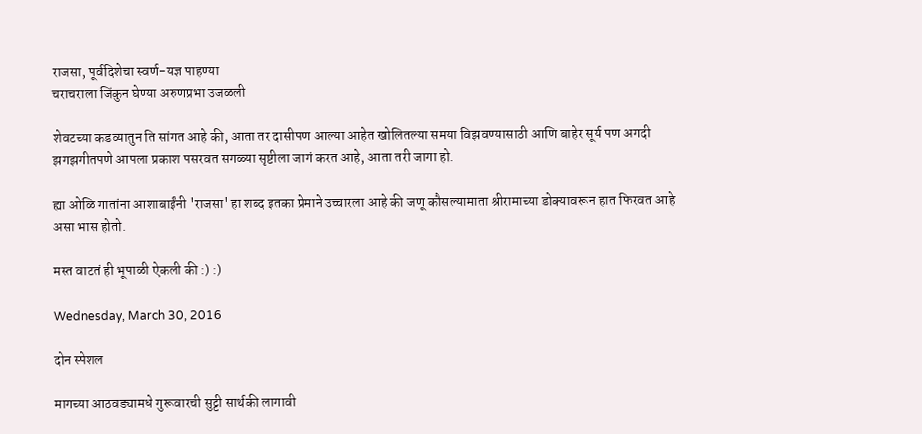राजसा, पूर्वदिशेचा स्वर्ण-यज्ञ पाहण्या
चराचराला जिंकुन घेण्या अरुणप्रभा उजळली

शेवटच्या कडव्यातुन ति सांगत आहे की, आता तर दासीपण आल्या आहेत खोलितल्या समया विझवण्यासाठी आणि बाहेर सूर्य पण अगदी झगझगीतपणे आपला प्रकाश पसरवत सगळ्या सृष्टीला जागं करत आहे, आता तरी जागा हो.

ह्या ओळि गातांना आशाबाईंनी 'राजसा' हा शब्द इतका प्रेमाने उच्चारला आहे की जणू कौसल्यामाता श्रीरामाच्या डोक्यावरून हात फिरवत आहे असा भास होतो.

मस्त वाटतं ही भूपाळी ऐकली की :) :)

Wednesday, March 30, 2016

दोन स्पेशल

मागच्या आठवड्यामधे गुरूवारची सुट्टी सार्थकी लागावी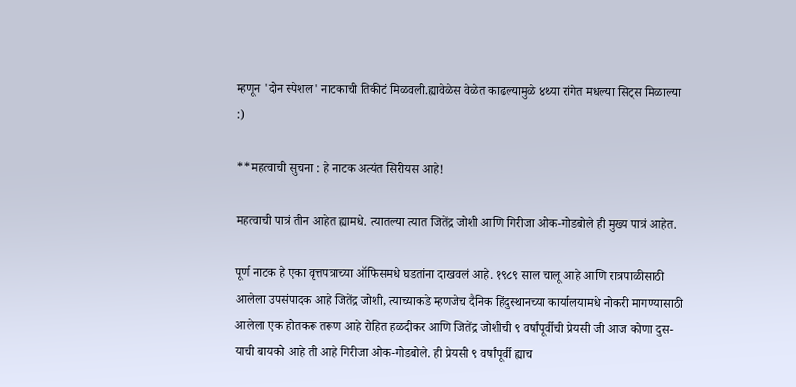म्हणून 'दोन स्पेशल' नाटकाची तिकीटं मिळवली.ह्यावेळेस वेळेत काढल्यामुळे ४थ्या रांगेत मधल्या सिट्स मिळाल्या :)

**महत्वाची सुचना : हे नाटक अत्यंत सिरीयस आहे!

महत्वाची पात्रं तीन आहेत ह्यामधे. त्यातल्या त्यात जितेंद्र जोशी आणि गिरीजा ओक-गोडबोले ही मुख्य पात्रं आहेत.

पूर्ण नाटक हे एका वृत्तपत्राच्या ऑफिसमधे घडतांना दाखवलं आहे. १९८९ साल चालू आहे आणि रात्रपाळीसाठी आलेला उपसंपादक आहे जितेंद्र जोशी, त्याच्याकडे म्हणजेच दैनिक हिंदुस्थानच्या कार्यालयामधे नोकरी मागण्यासाठी आलेला एक होतकरू तरूण आहे रोहित हळदीकर आणि जितेंद्र जोशीची ९ वर्षांपूर्वीची प्रेयसी जी आज कोणा दुस-याची बायको आहे ती आहे गिरीजा ओक-गोडबोले. ही प्रेयसी ९ वर्षांपूर्वी ह्याच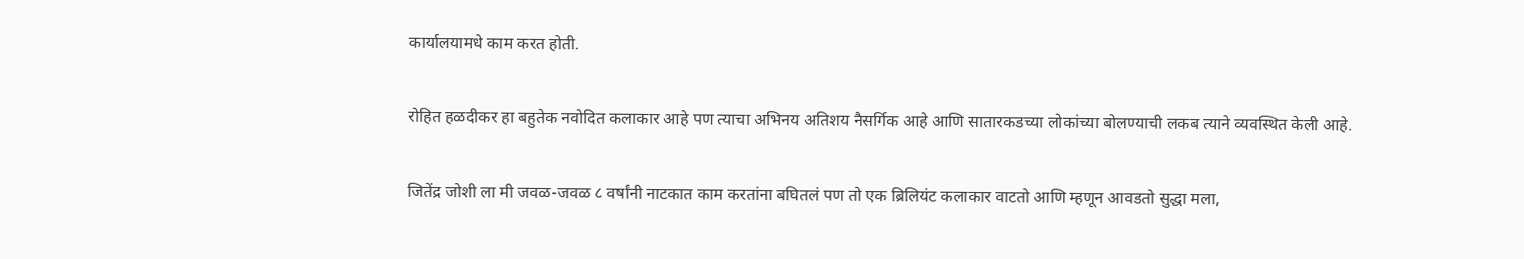कार्यालयामधे काम करत होती.

रोहित हळदीकर हा बहुतेक नवोदित कलाकार आहे पण त्याचा अभिनय अतिशय नैसर्गिक आहे आणि सातारकडच्या लोकांच्या बोलण्याची लकब त्याने व्यवस्थित केली आहे.

जितेंद्र जोशी ला मी जवळ-जवळ ८ वर्षांनी नाटकात काम करतांना बघितलं पण तो एक ब्रिलियंट कलाकार वाटतो आणि म्हणून आवडतो सुद्धा मला,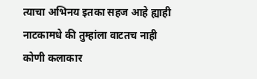त्याचा अभिनय इतका सहज आहे ह्याही नाटकामधे की तुम्हांला वाटतच नाही कोणी कलाकार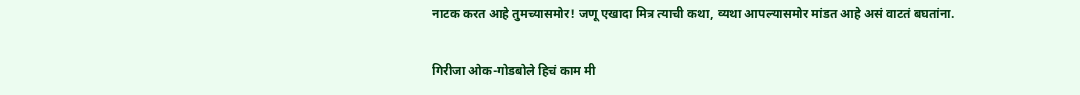नाटक करत आहे तुमच्यासमोर! जणू एखादा मित्र त्याची कथा, व्यथा आपल्यासमोर मांडत आहे असं वाटतं बघतांना.

गिरीजा ओक-गोडबोले हिचं काम मी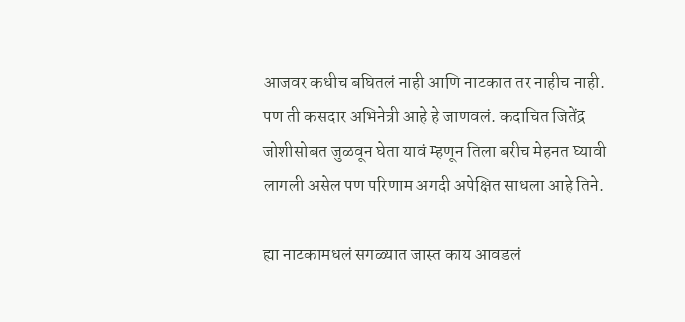आजवर कधीच बघितलं नाही आणि नाटकात तर नाहीच नाही. पण ती कसदार अभिनेत्री आहे हे जाणवलं. कदाचित जितेंद्र जोशीसोबत जुळवून घेता यावं म्हणून तिला बरीच मेहनत घ्यावी लागली असेल पण परिणाम अगदी अपेक्षित साधला आहे तिने.

ह्या नाटकामधलं सगळ्यात जास्त काय आवडलं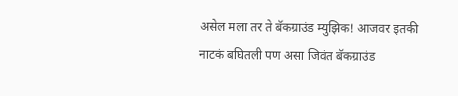असेल मला तर ते बॅकग्राउंड म्युझिक! आजवर इतकी नाटकं बघितली पण असा जिवंत बॅकग्राउंड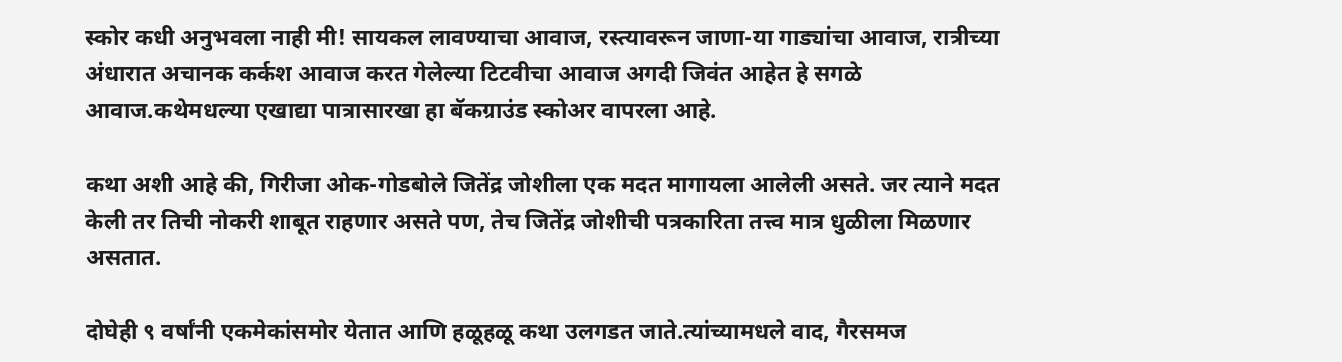स्कोर कधी अनुभवला नाही मी! सायकल लावण्याचा आवाज, रस्त्यावरून जाणा-या गाड्यांचा आवाज, रात्रीच्या अंधारात अचानक कर्कश आवाज करत गेलेल्या टिटवीचा आवाज अगदी जिवंत आहेत हे सगळे आवाज.कथेमधल्या एखाद्या पात्रासारखा हा बॅकग्राउंड स्कोअर वापरला आहे.

कथा अशी आहे की, गिरीजा ओक-गोडबोले जितेंद्र जोशीला एक मदत मागायला आलेली असते. जर त्याने मदत केली तर तिची नोकरी शाबूत राहणार असते पण, तेच जितेंद्र जोशीची पत्रकारिता तत्त्व मात्र धुळीला मिळणार असतात.

दोघेही ९ वर्षांनी एकमेकांसमोर येतात आणि हळूहळू कथा उलगडत जाते.त्यांच्यामधले वाद, गैरसमज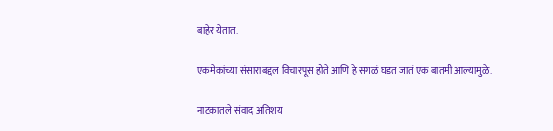बाहेर येतात.

एकमेकांच्या संसाराबद्दल विचारपूस होते आणि हे सगळं घडत जातं एक बातमी आल्यामुळे.

नाटकातले संवाद अतिशय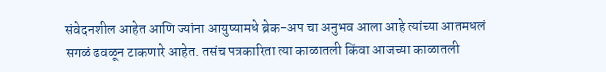संवेदनशील आहेत आणि ज्यांना आयुष्यामधे ब्रेक-अप चा अनुभव आला आहे त्यांच्या आतमधलं सगळं ढवळून टाकणारे आहेत. तसंच पत्रकारिता त्या काळातली किंवा आजच्या काळातली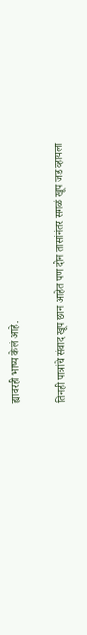ह्यावरही भाष्य केलं आहे.

तिनही पात्रांचे संवाद खूप छान आहेत पण दोन तासांनंतर सगळं खूप जड व्हायला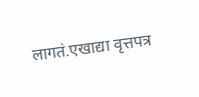लागतं.एखाद्या वृत्तपत्र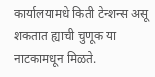कार्यालयामधे किती टेन्शन्स असू शकतात ह्याची चुणूक या नाटकामधून मिळते.